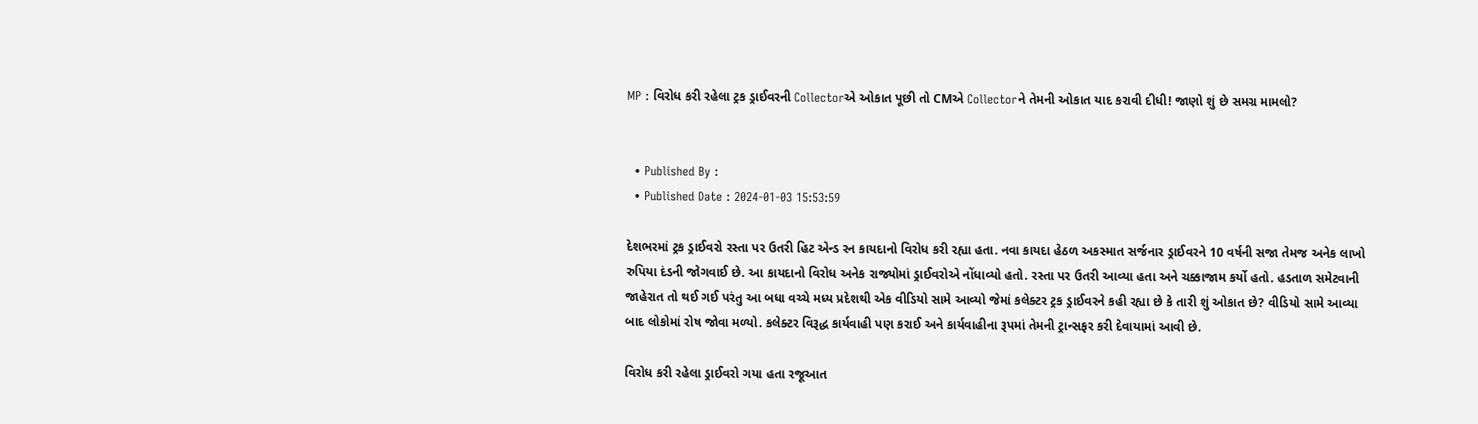MP : વિરોધ કરી રહેલા ટ્રક ડ્રાઈવરની Collectorએ ઓકાત પૂછી તો CMએ Collectorને તેમની ઓકાત યાદ કરાવી દીધી! જાણો શું છે સમગ્ર મામલો?


  • Published By :
  • Published Date : 2024-01-03 15:53:59

દેશભરમાં ટ્રક ડ્રાઈવરો રસ્તા પર ઉતરી હિટ એન્ડ રન કાયદાનો વિરોધ કરી રહ્યા હતા. નવા કાયદા હેઠળ અકસ્માત સર્જનાર ડ્રાઈવરને 10 વર્ષની સજા તેમજ અનેક લાખો રુપિયા દંડની જોગવાઈ છે. આ કાયદાનો વિરોધ અનેક રાજ્યોમાં ડ્રાઈવરોએ નોંધાવ્યો હતો. રસ્તા પર ઉતરી આવ્યા હતા અને ચક્કાજામ કર્યો હતો. હડતાળ સમેટવાની જાહેરાત તો થઈ ગઈ પરંતુ આ બધા વચ્ચે મધ્ય પ્રદેશથી એક વીડિયો સામે આવ્યો જેમાં કલેક્ટર ટ્રક ડ્રાઈવરને કહી રહ્યા છે કે તારી શું ઓકાત છે? વીડિયો સામે આવ્યા બાદ લોકોમાં રોષ જોવા મળ્યો. કલેક્ટર વિરૂદ્ધ કાર્યવાહી પણ કરાઈ અને કાર્યવાહીના રૂપમાં તેમની ટ્રાન્સફર કરી દેવાયામાં આવી છે.

વિરોધ કરી રહેલા ડ્રાઈવરો ગયા હતા રજૂઆત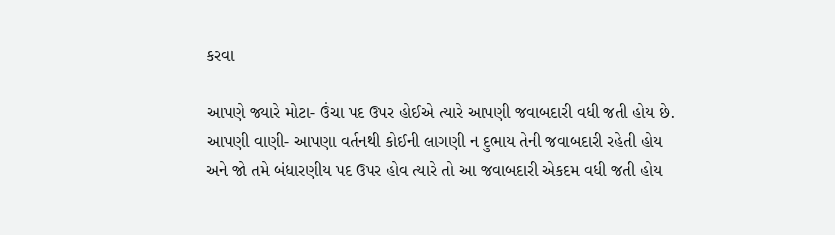કરવા

આપણે જ્યારે મોટા- ઉંચા પદ ઉપર હોઈએ ત્યારે આપણી જવાબદારી વધી જતી હોય છે. આપણી વાણી- આપણા વર્તનથી કોઈની લાગણી ન દુભાય તેની જવાબદારી રહેતી હોય અને જો તમે બંધારણીય પદ ઉપર હોવ ત્યારે તો આ જવાબદારી એકદમ વધી જતી હોય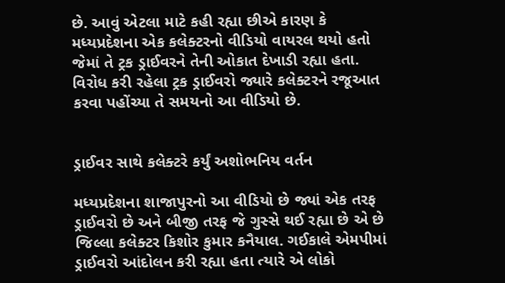છે. આવું એટલા માટે કહી રહ્યા છીએ કારણ કે મધ્યપ્રદેશના એક કલેક્ટરનો વીડિયો વાયરલ થયો હતો જેમાં તે ટ્રક ડ્રાઈવરને તેની ઓકાત દેખાડી રહ્યા હતા. વિરોધ કરી રહેલા ટ્રક ડ્રાઈવરો જ્યારે કલેક્ટરને રજૂઆત કરવા પહોંચ્યા તે સમયનો આ વીડિયો છે.


ડ્રાઈવર સાથે કલેક્ટરે કર્યું અશોભનિય વર્તન

મધ્યપ્રદેશના શાજાપુરનો આ વીડિયો છે જ્યાં એક તરફ ડ્રાઈવરો છે અને બીજી તરફ જે ગુસ્સે થઈ રહ્યા છે એ છે જિલ્લા કલેક્ટર કિશોર કુમાર કનૈયાલ. ગઈકાલે એમપીમાં ડ્રાઈવરો આંદોલન કરી રહ્યા હતા ત્યારે એ લોકો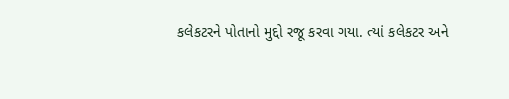કલેકટરને પોતાનો મુદ્દો રજૂ કરવા ગયા. ત્યાં કલેકટર અને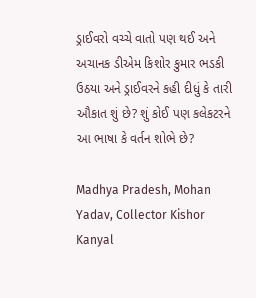ડ્રાઈવરો વચ્ચે વાતો પણ થઈ અને અચાનક ડીએમ કિશોર કુમાર ભડકી ઉઠયા અને ડ્રાઈવરને કહી દીધું કે તારી ઔકાત શું છે? શું કોઈ પણ કલેકટરને આ ભાષા કે વર્તન શોભે છે?

Madhya Pradesh, Mohan Yadav, Collector Kishor Kanyal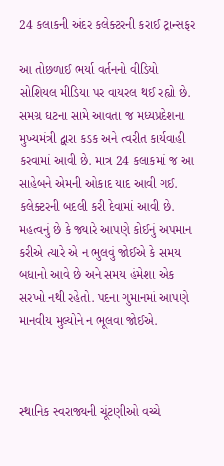24 કલાકની અંદર કલેક્ટરની કરાઈ ટ્રાન્સફર

આ તોછળાઈ ભર્યા વર્તનનો વીડિયો સોશિયલ મીડિયા પર વાયરલ થઈ રહ્યો છે. સમગ્ર ઘટના સામે આવતા જ મધ્યપ્રદેશના મુખ્યમંત્રી દ્વારા કડક અને ત્વરીત કાર્યવાહી કરવામાં આવી છે. માત્ર 24 કલાકમાં જ આ સાહેબને એમની ઓકાદ યાદ આવી ગઈ. કલેક્ટરની બદલી કરી દેવામાં આવી છે. મહત્વનું છે કે જ્યારે આપણે કોઈનું અપમાન કરીએ ત્યારે એ ન ભુલવું જોઈએ કે સમય બધાનો આવે છે અને સમય હંમેશા એક સરખો નથી રહેતો. પદના ગુમાનમાં આપણે માનવીય મુલ્યોને ન ભૂલવા જોઈએ.



સ્થાનિક સ્વરાજ્યની ચૂંટણીઓ વચ્ચે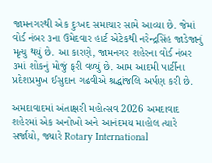જામનગરથી એક દુઃખદ સમાચાર સામે આવ્યા છે. જેમાં વોર્ડ નંબર ૩ના ઉમેદવાર હાર્ટ એટેકથી નરેન્દ્રસિંહ જાડેજાનું મૃત્યુ થયું છે. આ કારણે, જામનગર શહેરના વોર્ડ નંબર ૩માં શોકનું મોજું ફરી વળ્યું છે. આમ આદમી પાર્ટીના પ્રદેશપ્રમુખ ઈસુદાન ગઢવીએ શ્રદ્ધાંજલિ અર્પણ કરી છે.

અમદાવાદમાં અંતાક્ષરી મહોત્સવ 2026 અમદાવાદ શહેરમાં એક અનોખો અને આનંદમય માહોલ ત્યારે સર્જાયો, જ્યારે Rotary International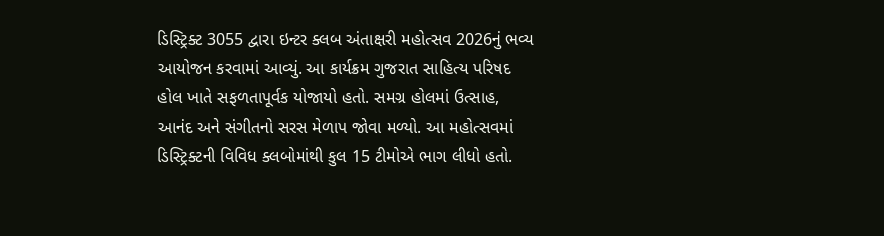ડિસ્ટ્રિક્ટ 3055 દ્વારા ઇન્ટર ક્લબ અંતાક્ષરી મહોત્સવ 2026નું ભવ્ય આયોજન કરવામાં આવ્યું. આ કાર્યક્રમ ગુજરાત સાહિત્ય પરિષદ હોલ ખાતે સફળતાપૂર્વક યોજાયો હતો. સમગ્ર હોલમાં ઉત્સાહ, આનંદ અને સંગીતનો સરસ મેળાપ જોવા મળ્યો. આ મહોત્સવમાં ડિસ્ટ્રિક્ટની વિવિધ ક્લબોમાંથી કુલ 15 ટીમોએ ભાગ લીધો હતો.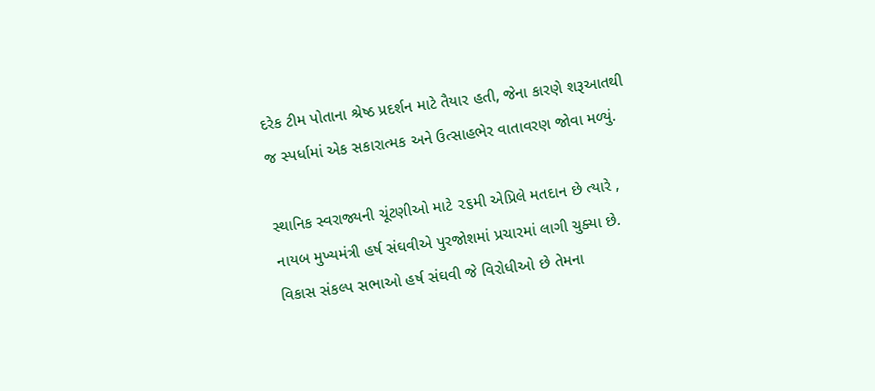દરેક ટીમ પોતાના શ્રેષ્ઠ પ્રદર્શન માટે તૈયાર હતી, જેના કારણે શરૂઆતથી જ સ્પર્ધામાં એક સકારાત્મક અને ઉત્સાહભેર વાતાવરણ જોવા મળ્યું.

સ્થાનિક સ્વરાજ્યની ચૂંટણીઓ માટે ૨૬મી એપ્રિલે મતદાન છે ત્યારે , નાયબ મુખ્યમંત્રી હર્ષ સંઘવીએ પુરજોશમાં પ્રચારમાં લાગી ચુક્યા છે. વિકાસ સંકલ્પ સભાઓ હર્ષ સંઘવી જે વિરોધીઓ છે તેમના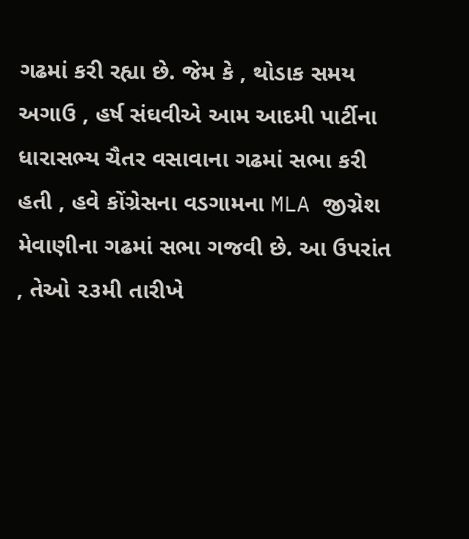ગઢમાં કરી રહ્યા છે. જેમ કે , થોડાક સમય અગાઉ , હર્ષ સંઘવીએ આમ આદમી પાર્ટીના ધારાસભ્ય ચૈતર વસાવાના ગઢમાં સભા કરી હતી , હવે કોંગ્રેસના વડગામના MLA જીગ્નેશ મેવાણીના ગઢમાં સભા ગજવી છે. આ ઉપરાંત , તેઓ ૨૩મી તારીખે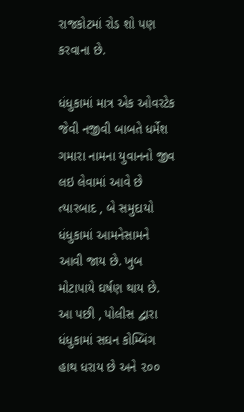રાજકોટમાં રોડ શો પણ કરવાના છે.

ધંધુકામાં માત્ર એક ઓવરટેક જેવી નજીવી બાબતે ધર્મેશ ગમારા નામના યુવાનનો જીવ લઇ લેવામાં આવે છે ત્યારબાદ , બે સમુદાયો ધંધુકામાં આમનેસામને આવી જાય છે. ખુબ મોટાપાયે ઘર્ષણ થાય છે. આ પછી , પોલીસ દ્વારા ધંધુકામાં સઘન કોમ્બિંગ હાથ ધરાય છે અને ૨૦૦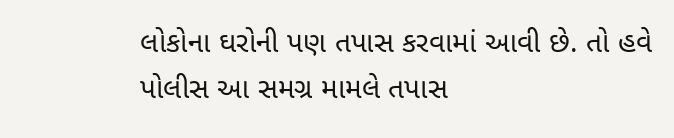લોકોના ઘરોની પણ તપાસ કરવામાં આવી છે. તો હવે પોલીસ આ સમગ્ર મામલે તપાસ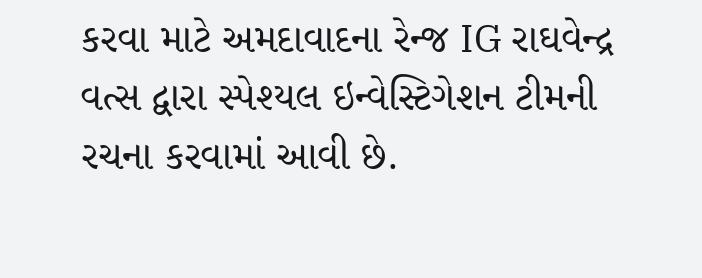કરવા માટે અમદાવાદના રેન્જ IG રાઘવેન્દ્ર વત્સ દ્વારા સ્પેશ્યલ ઇન્વેસ્ટિગેશન ટીમની રચના કરવામાં આવી છે.